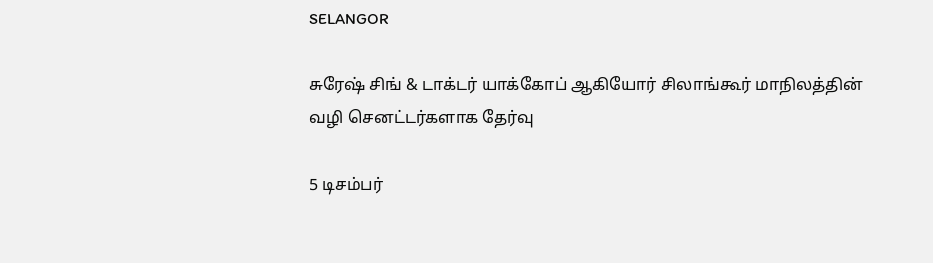SELANGOR

சுரேஷ் சிங் & டாக்டர் யாக்கோப் ஆகியோர் சிலாங்கூர் மாநிலத்தின் வழி செனட்டர்களாக தேர்வு

5 டிசம்பர்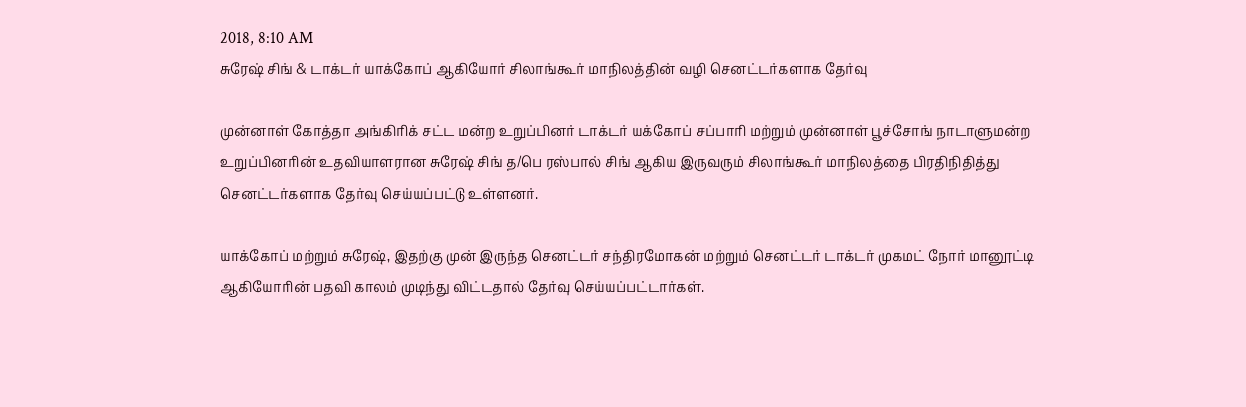2018, 8:10 AM
சுரேஷ் சிங் & டாக்டர் யாக்கோப் ஆகியோர் சிலாங்கூர் மாநிலத்தின் வழி செனட்டர்களாக தேர்வு

முன்னாள் கோத்தா அங்கிரிக் சட்ட மன்ற உறுப்பினர் டாக்டர் யக்கோப் சப்பாரி மற்றும் முன்னாள் பூச்சோங் நாடாளுமன்ற உறுப்பினரின் உதவியாளரான சுரேஷ் சிங் த/பெ ரஸ்பால் சிங் ஆகிய இருவரும் சிலாங்கூர் மாநிலத்தை பிரதிநிதித்து செனட்டர்களாக தேர்வு செய்யப்பட்டு உள்ளனர்.

யாக்கோப் மற்றும் சுரேஷ், இதற்கு முன் இருந்த செனட்டர் சந்திரமோகன் மற்றும் செனட்டர் டாக்டர் முகமட் நோர் மானூட்டி ஆகியோரின் பதவி காலம் முடிந்து விட்டதால் தேர்வு செய்யப்பட்டார்கள்.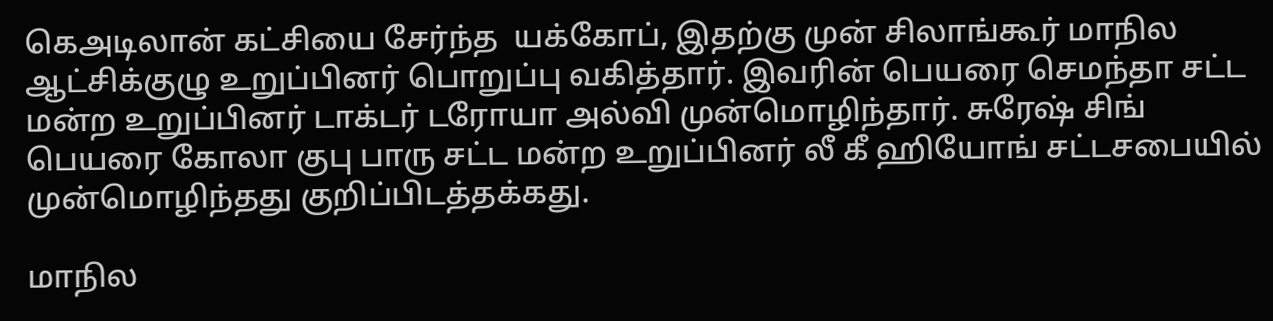கெஅடிலான் கட்சியை சேர்ந்த  யக்கோப், இதற்கு முன் சிலாங்கூர் மாநில ஆட்சிக்குழு உறுப்பினர் பொறுப்பு வகித்தார். இவரின் பெயரை செமந்தா சட்ட மன்ற உறுப்பினர் டாக்டர் டரோயா அல்வி முன்மொழிந்தார். சுரேஷ் சிங் பெயரை கோலா குபு பாரு சட்ட மன்ற உறுப்பினர் லீ கீ ஹியோங் சட்டசபையில் முன்மொழிந்தது குறிப்பிடத்தக்கது.

மாநில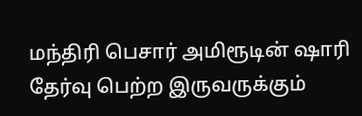மந்திரி பெசார் அமிரூடின் ஷாரி தேர்வு பெற்ற இருவருக்கும்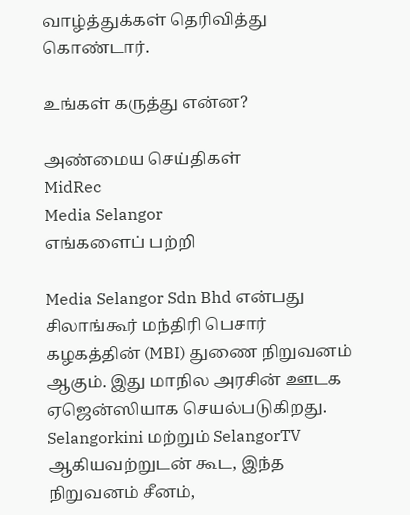வாழ்த்துக்கள் தெரிவித்து கொண்டார்.

உங்கள் கருத்து என்ன?

அண்மைய செய்திகள்
MidRec
Media Selangor
எங்களைப் பற்றி

Media Selangor Sdn Bhd என்பது சிலாங்கூர் மந்திரி பெசார் கழகத்தின் (MBI) துணை நிறுவனம் ஆகும். இது மாநில அரசின் ஊடக ஏஜென்ஸியாக செயல்படுகிறது. Selangorkini மற்றும் SelangorTV ஆகியவற்றுடன் கூட, இந்த நிறுவனம் சீனம்,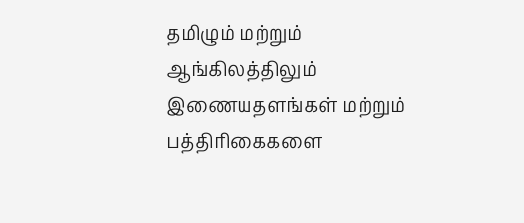தமிழும் மற்றும் ஆங்கிலத்திலும் இணையதளங்கள் மற்றும் பத்திரிகைகளை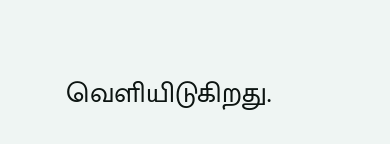வெளியிடுகிறது.